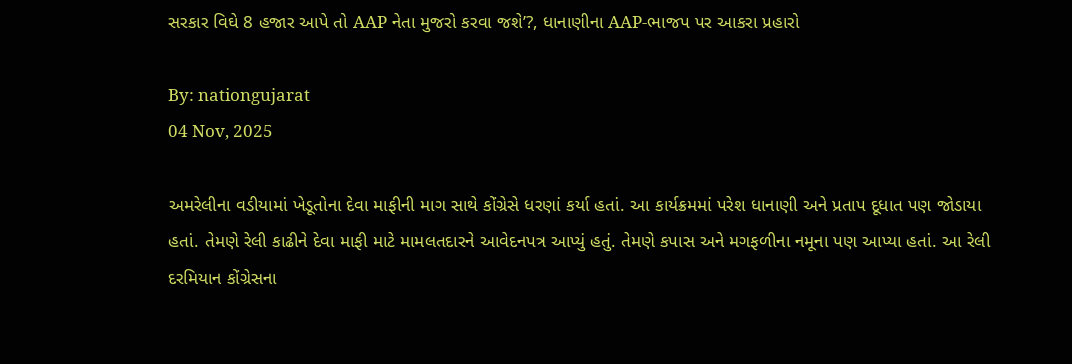સરકાર વિઘે 8 હજાર આપે તો AAP નેતા મુજરો કરવા જશે’?, ધાનાણીના AAP-ભાજપ પર આકરા પ્રહારો

By: nationgujarat
04 Nov, 2025

અમરેલીના વડીયામાં ખેડૂતોના દેવા માફીની માગ સાથે કોંગ્રેસે ધરણાં કર્યા હતાં. આ કાર્યક્રમમાં પરેશ ધાનાણી અને પ્રતાપ દૂધાત પણ જોડાયા હતાં. તેમણે રેલી કાઢીને દેવા માફી માટે મામલતદારને આવેદનપત્ર આપ્યું હતું. તેમણે કપાસ અને મગફળીના નમૂના પણ આપ્યા હતાં. આ રેલી દરમિયાન કોંગ્રેસના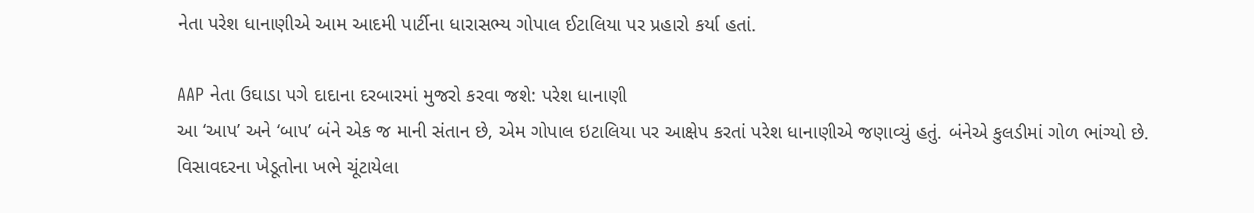નેતા પરેશ ધાનાણીએ આમ આદમી પાર્ટીના ધારાસભ્ય ગોપાલ ઈટાલિયા પર પ્રહારો કર્યા હતાં.

AAP નેતા ઉઘાડા પગે દાદાના દરબારમાં મુજરો કરવા જશે: પરેશ ધાનાણી
આ ‘આપ’ અને ‘બાપ’ બંને એક જ માની સંતાન છે, એમ ગોપાલ ઇટાલિયા પર આક્ષેપ કરતાં પરેશ ધાનાણીએ જણાવ્યું હતું. બંનેએ કુલડીમાં ગોળ ભાંગ્યો છે. વિસાવદરના ખેડૂતોના ખભે ચૂંટાયેલા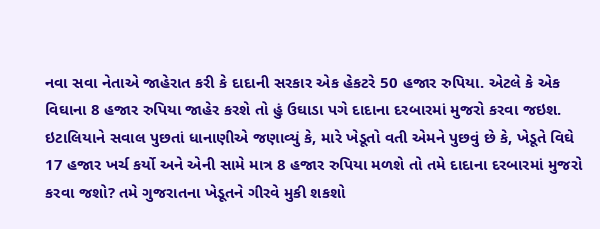નવા સવા નેતાએ જાહેરાત કરી કે દાદાની સરકાર એક હેકટરે 50 હજાર રુપિયા. એટલે કે એક વિઘાના 8 હજાર રુપિયા જાહેર કરશે તો હું ઉઘાડા પગે દાદાના દરબારમાં મુજરો કરવા જઇશ. ઇટાલિયાને સવાલ પુછતાં ધાનાણીએ જણાવ્યું કે, મારે ખેડૂતો વતી એમને પુછવું છે કે, ખેડૂતે વિઘે 17 હજાર ખર્ચ કર્યો અને એની સામે માત્ર 8 હજાર રુપિયા મળશે તો તમે દાદાના દરબારમાં મુજરો કરવા જશો? તમે ગુજરાતના ખેડૂતને ગીરવે મુકી શકશો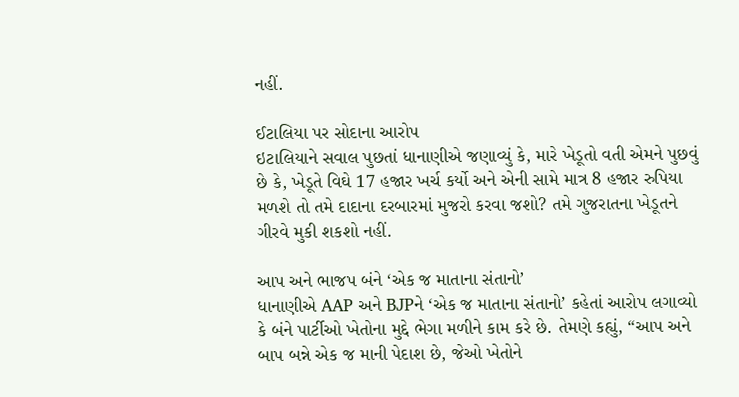નહીં.

ઈટાલિયા પર સોદાના આરોપ
ઇટાલિયાને સવાલ પુછતાં ધાનાણીએ જણાવ્યું કે, મારે ખેડૂતો વતી એમને પુછવું છે કે, ખેડૂતે વિઘે 17 હજાર ખર્ચ કર્યો અને એની સામે માત્ર 8 હજાર રુપિયા મળશે તો તમે દાદાના દરબારમાં મુજરો કરવા જશો? તમે ગુજરાતના ખેડૂતને ગીરવે મુકી શકશો નહીં.

આપ અને ભાજપ બંને ‘એક જ માતાના સંતાનો’
ધાનાણીએ AAP અને BJPને ‘એક જ માતાના સંતાનો’ કહેતાં આરોપ લગાવ્યો કે બંને પાર્ટીઓ ખેતોના મુદ્દે ભેગા મળીને કામ કરે છે. તેમણે કહ્યું, “આપ અને બાપ બન્ને એક જ માની પેદાશ છે, જેઓ ખેતોને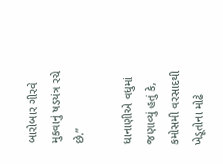બારોબાર ગીરવે મુકવાનું ષડયંત્ર રચે છે.”

ધાનાણીએ વધુમાં જણાવ્યું હતું કે, કમોસમી વરસાદથી ખેડૂતોના મોઢે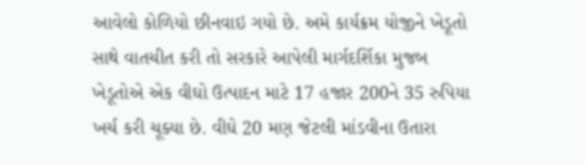આવેલો કોળિયો છીનવાઇ ગયો છે. અમે કાર્યક્રમ યોજીને ખેડૂતો સાથે વાતચીત કરી તો સરકારે આપેલી માર્ગદર્શિકા મુજબ ખેડૂતોએ એક વીઘો ઉત્પાદન માટે 17 હજાર 200ને 35 રુપિયા ખર્ચ કરી ચૂક્યા છે. વીઘે 20 મણ જેટલી માંડવીના ઉતારા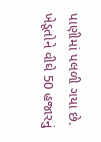પાણીમાં પલળી ગયા છે. ખેડૂતોને વીઘે 50 હજારનું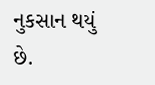નુકસાન થયું છે.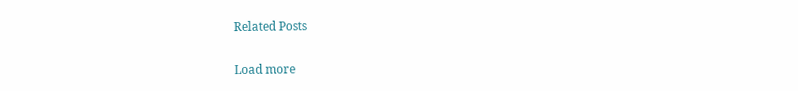Related Posts

Load more